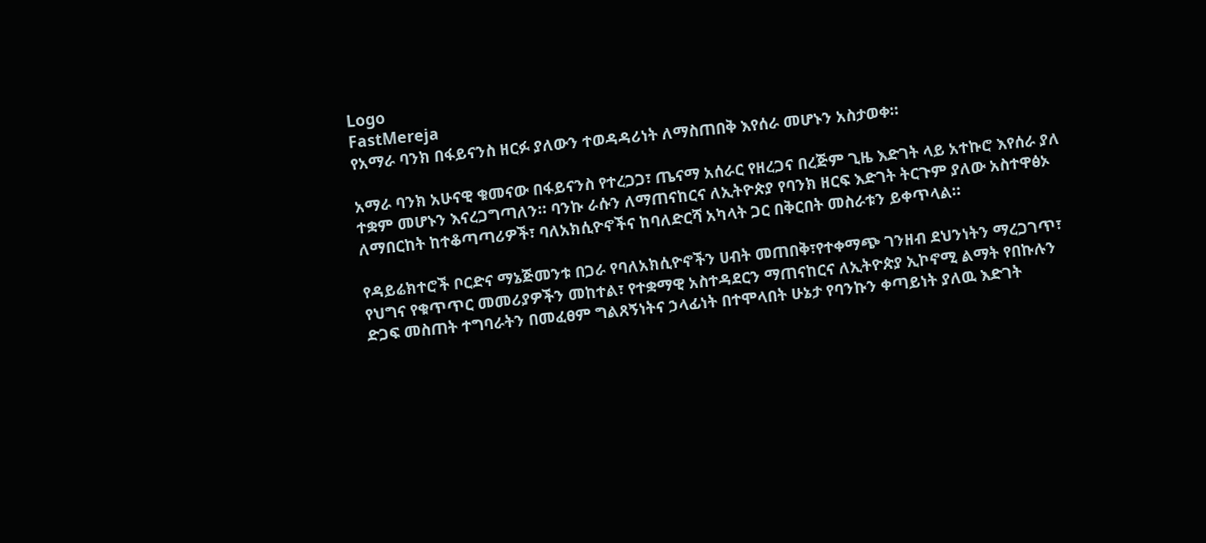Logo
FastMereja
የአማራ ባንክ በፋይናንስ ዘርፉ ያለውን ተወዳዳሪነት ለማስጠበቅ እየሰራ መሆኑን አስታወቀ።

አማራ ባንክ አሁናዊ ቁመናው በፋይናንስ የተረጋጋ፣ ጤናማ አሰራር የዘረጋና በረጅም ጊዜ እድገት ላይ አተኩሮ እየሰራ ያለ ተቋም መሆኑን እናረጋግጣለን። ባንኩ ራሱን ለማጠናከርና ለኢትዮጵያ የባንክ ዘርፍ እድገት ትርጉም ያለው አስተዋፅኦ ለማበርከት ከተቆጣጣሪዎች፣ ባለአክሲዮኖችና ከባለድርሻ አካላት ጋር በቅርበት መስራቱን ይቀጥላል።

የዳይሬክተሮች ቦርድና ማኔጅመንቱ በጋራ የባለአክሲዮኖችን ሀብት መጠበቅ፣የተቀማጭ ገንዘብ ደህንነትን ማረጋገጥ፣ የህግና የቁጥጥር መመሪያዎችን መከተል፣ የተቋማዊ አስተዳደርን ማጠናከርና ለኢትዮጵያ ኢኮኖሚ ልማት የበኩሉን ድጋፍ መስጠት ተግባራትን በመፈፀም ግልጸኝነትና ኃላፊነት በተሞላበት ሁኔታ የባንኩን ቀጣይነት ያለዉ እድገት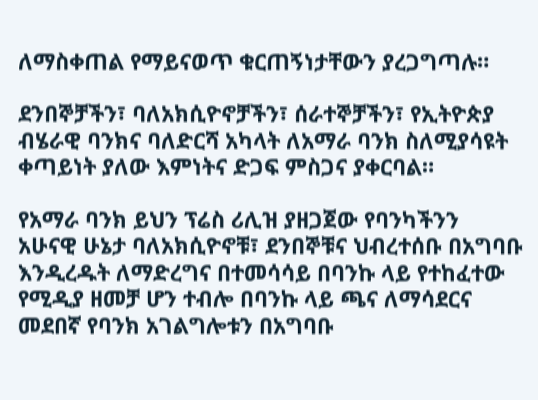ለማስቀጠል የማይናወጥ ቁርጠኝነታቸውን ያረጋግጣሉ።

ደንበኞቻችን፣ ባለአክሲዮኖቻችን፣ ሰራተኞቻችን፣ የኢትዮጵያ ብሄራዊ ባንክና ባለድርሻ አካላት ለአማራ ባንክ ስለሚያሳዩት ቀጣይነት ያለው እምነትና ድጋፍ ምስጋና ያቀርባል።

የአማራ ባንክ ይህን ፕሬስ ሪሊዝ ያዘጋጀው የባንካችንን አሁናዊ ሁኔታ ባለአክሲዮኖቹ፣ ደንበኞቹና ህብረተሰቡ በአግባቡ እንዲረዱት ለማድረግና በተመሳሳይ በባንኩ ላይ የተከፈተው የሚዲያ ዘመቻ ሆን ተብሎ በባንኩ ላይ ጫና ለማሳደርና መደበኛ የባንክ አገልግሎቱን በአግባቡ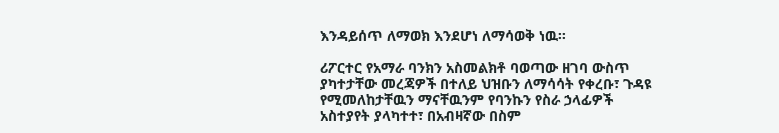እንዳይሰጥ ለማወክ እንደሆነ ለማሳወቅ ነዉ፡፡

ሪፖርተር የአማራ ባንክን አስመልክቶ ባወጣው ዘገባ ውስጥ ያካተታቸው መረጃዎች በተለይ ህዝቡን ለማሳሳት የቀረቡ፣ ጉዳዩ የሚመለከታቸዉን ማናቸዉንም የባንኩን የስራ ኃላፊዎች አስተያየት ያላካተተ፣ በአብዛኛው በስም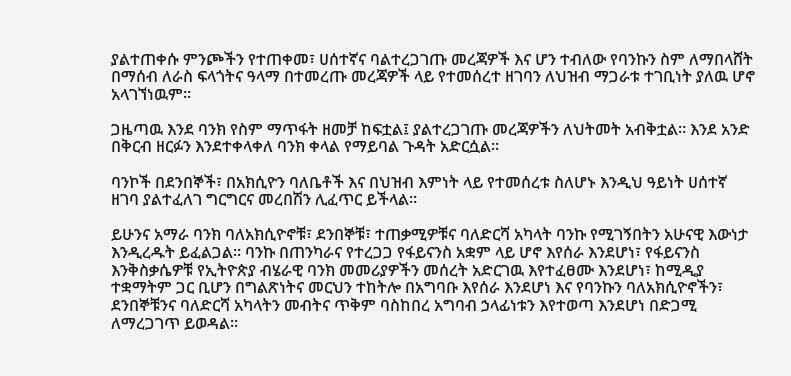ያልተጠቀሱ ምንጮችን የተጠቀመ፣ ሀሰተኛና ባልተረጋገጡ መረጃዎች እና ሆን ተብለው የባንኩን ስም ለማበላሸት በማሰብ ለራስ ፍላጎትና ዓላማ በተመረጡ መረጃዎች ላይ የተመሰረተ ዘገባን ለህዝብ ማጋራቱ ተገቢነት ያለዉ ሆኖ አላገኘነዉም፡፡

ጋዜጣዉ እንደ ባንክ የስም ማጥፋት ዘመቻ ከፍቷል፤ ያልተረጋገጡ መረጃዎችን ለህትመት አብቅቷል። እንደ አንድ በቅርብ ዘርፉን እንደተቀላቀለ ባንክ ቀላል የማይባል ጉዳት አድርሷል።

ባንኮች በደንበኞች፣ በአክሲዮን ባለቤቶች እና በህዝብ እምነት ላይ የተመሰረቱ ስለሆኑ እንዲህ ዓይነት ሀሰተኛ ዘገባ ያልተፈለገ ግርግርና መረበሽን ሊፈጥር ይችላል።

ይሁንና አማራ ባንክ ባለአክሲዮኖቹ፣ ደንበኞቹ፣ ተጠቃሚዎቹና ባለድርሻ አካላት ባንኩ የሚገኝበትን አሁናዊ እውነታ እንዲረዱት ይፈልጋል፡፡ ባንኩ በጠንካራና የተረጋጋ የፋይናንስ አቋም ላይ ሆኖ እየሰራ እንደሆነ፣ የፋይናንስ እንቅስቃሴዎቹ የኢትዮጵያ ብሄራዊ ባንክ መመሪያዎችን መሰረት አድርገዉ እየተፈፀሙ እንደሆነ፣ ከሚዲያ ተቋማትም ጋር ቢሆን በግልጽነትና መርህን ተከትሎ በአግባቡ እየሰራ እንደሆነ እና የባንኩን ባለአክሲዮኖችን፣ ደንበኞቹንና ባለድርሻ አካላትን መብትና ጥቅም ባስከበረ አግባብ ኃላፊነቱን እየተወጣ እንደሆነ በድጋሚ ለማረጋገጥ ይወዳል፡፡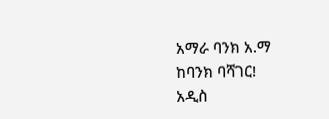አማራ ባንክ አ.ማ
ከባንክ ባሻገር!
አዲስ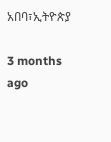አበባ፣ኢትዮጵያ

3 months ago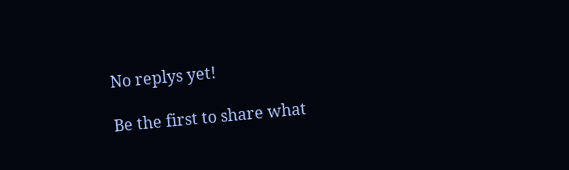No replys yet!

Be the first to share what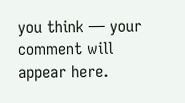you think — your comment will appear here.